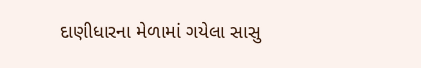દાણીધારના મેળામાં ગયેલા સાસુ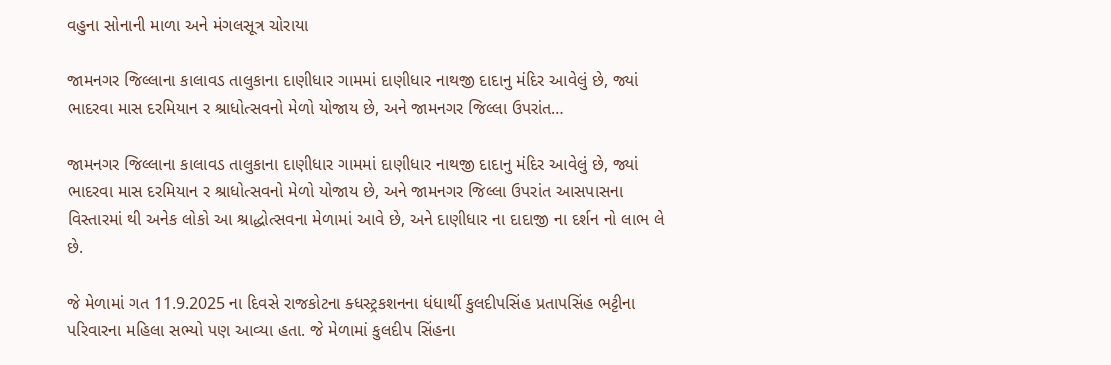વહુના સોનાની માળા અને મંગલસૂત્ર ચોરાયા

જામનગર જિલ્લાના કાલાવડ તાલુકાના દાણીધાર ગામમાં દાણીધાર નાથજી દાદાનુ મંદિર આવેલું છે, જ્યાં ભાદરવા માસ દરમિયાન ર શ્રાધોત્સવનો મેળો યોજાય છે, અને જામનગર જિલ્લા ઉપરાંત…

જામનગર જિલ્લાના કાલાવડ તાલુકાના દાણીધાર ગામમાં દાણીધાર નાથજી દાદાનુ મંદિર આવેલું છે, જ્યાં ભાદરવા માસ દરમિયાન ર શ્રાધોત્સવનો મેળો યોજાય છે, અને જામનગર જિલ્લા ઉપરાંત આસપાસના વિસ્તારમાં થી અનેક લોકો આ શ્રાદ્ધોત્સવના મેળામાં આવે છે, અને દાણીધાર ના દાદાજી ના દર્શન નો લાભ લે છે.

જે મેળામાં ગત 11.9.2025 ના દિવસે રાજકોટના ક્ધસ્ટ્રકશનના ધંધાર્થી કુલદીપસિંહ પ્રતાપસિંહ ભટ્ટીના પરિવારના મહિલા સભ્યો પણ આવ્યા હતા. જે મેળામાં કુલદીપ સિંહના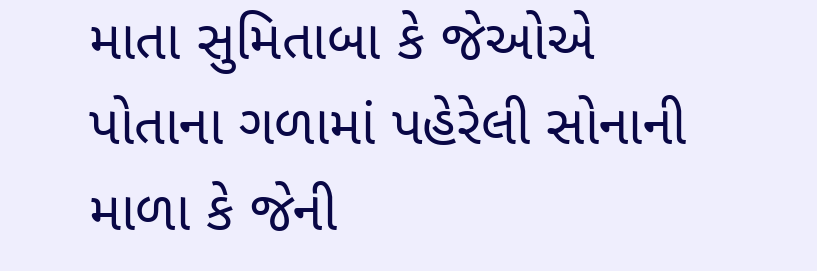માતા સુમિતાબા કે જેઓએ પોતાના ગળામાં પહેરેલી સોનાની માળા કે જેની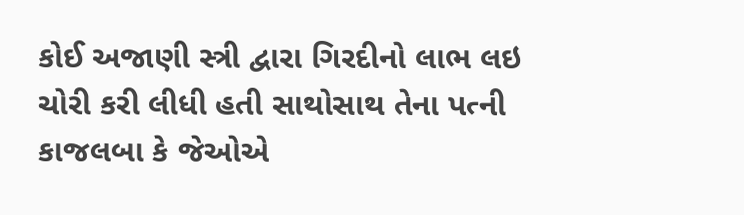કોઈ અજાણી સ્ત્રી દ્વારા ગિરદીનો લાભ લઇ ચોરી કરી લીધી હતી સાથોસાથ તેના પત્ની કાજલબા કે જેઓએ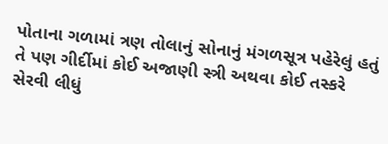પોતાના ગળામાં ત્રણ તોલાનું સોનાનું મંગળસૂત્ર પહેરેલું હતું તે પણ ગીર્દીમાં કોઈ અજાણી સ્ત્રી અથવા કોઈ તસ્કરે સેરવી લીધું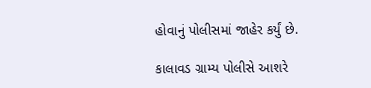હોવાનું પોલીસમાં જાહેર કર્યું છે.

કાલાવડ ગ્રામ્ય પોલીસે આશરે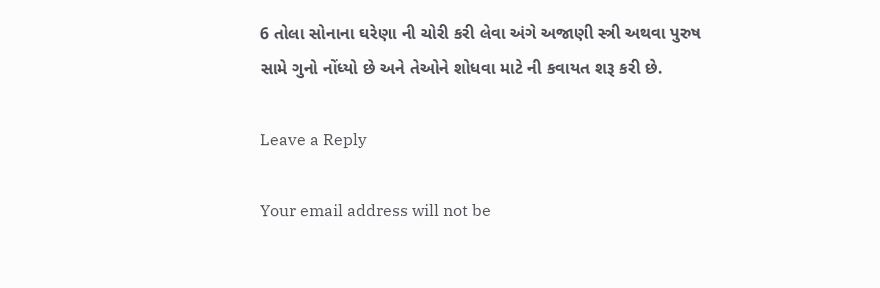6 તોલા સોનાના ઘરેણા ની ચોરી કરી લેવા અંગે અજાણી સ્ત્રી અથવા પુરુષ સામે ગુનો નોંધ્યો છે અને તેઓને શોધવા માટે ની કવાયત શરૂ કરી છે.

Leave a Reply

Your email address will not be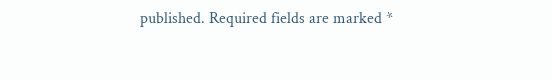published. Required fields are marked *